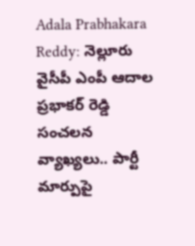Adala Prabhakara Reddy: నెల్లూరు వైసీపీ ఎంపీ ఆదాల ప్రభాకర్ రెడ్డి సంచలన వ్యాఖ్యలు.. పార్టీ మార్పుపై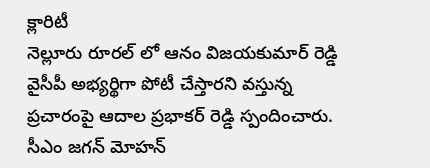క్లారిటీ
నెల్లూరు రూరల్ లో ఆనం విజయకుమార్ రెడ్డి వైసీపీ అభ్యర్థిగా పోటీ చేస్తారని వస్తున్న ప్రచారంపై ఆదాల ప్రభాకర్ రెడ్డి స్పందించారు. సీఎం జగన్ మోహన్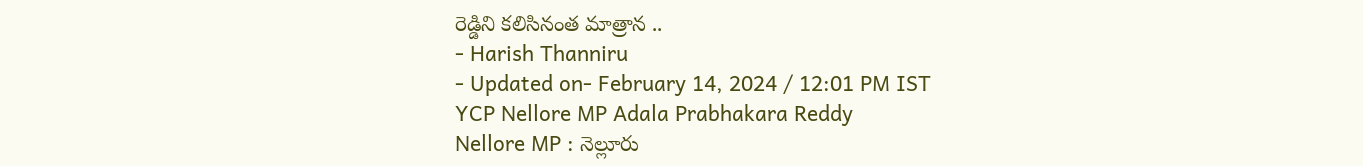రెడ్డిని కలిసినంత మాత్రాన ..
- Harish Thanniru
- Updated on- February 14, 2024 / 12:01 PM IST
YCP Nellore MP Adala Prabhakara Reddy
Nellore MP : నెల్లూరు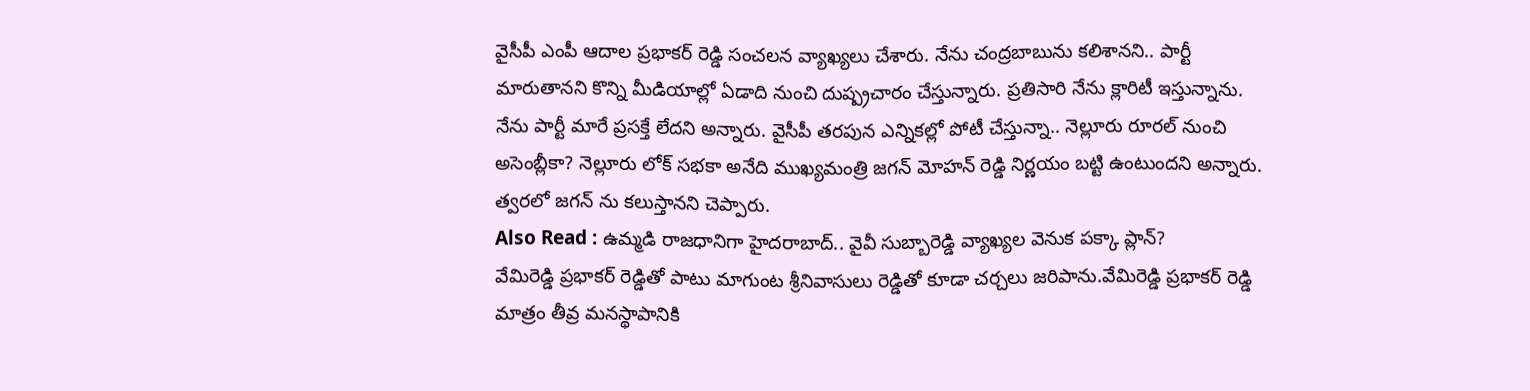వైసీపీ ఎంపీ ఆదాల ప్రభాకర్ రెడ్డి సంచలన వ్యాఖ్యలు చేశారు. నేను చంద్రబాబును కలిశానని.. పార్టీ మారుతానని కొన్ని మీడియాల్లో ఏడాది నుంచి దుష్ప్రచారం చేస్తున్నారు. ప్రతిసారి నేను క్లారిటీ ఇస్తున్నాను. నేను పార్టీ మారే ప్రసక్తే లేదని అన్నారు. వైసీపీ తరపున ఎన్నికల్లో పోటీ చేస్తున్నా.. నెల్లూరు రూరల్ నుంచి అసెంబ్లీకా? నెల్లూరు లోక్ సభకా అనేది ముఖ్యమంత్రి జగన్ మోహన్ రెడ్డి నిర్ణయం బట్టి ఉంటుందని అన్నారు. త్వరలో జగన్ ను కలుస్తానని చెప్పారు.
Also Read : ఉమ్మడి రాజధానిగా హైదరాబాద్.. వైవీ సుబ్బారెడ్డి వ్యాఖ్యల వెనుక పక్కా ప్లాన్?
వేమిరెడ్డి ప్రభాకర్ రెడ్డితో పాటు మాగుంట శ్రీనివాసులు రెడ్డితో కూడా చర్చలు జరిపాను.వేమిరెడ్డి ప్రభాకర్ రెడ్డి మాత్రం తీవ్ర మనస్థాపానికి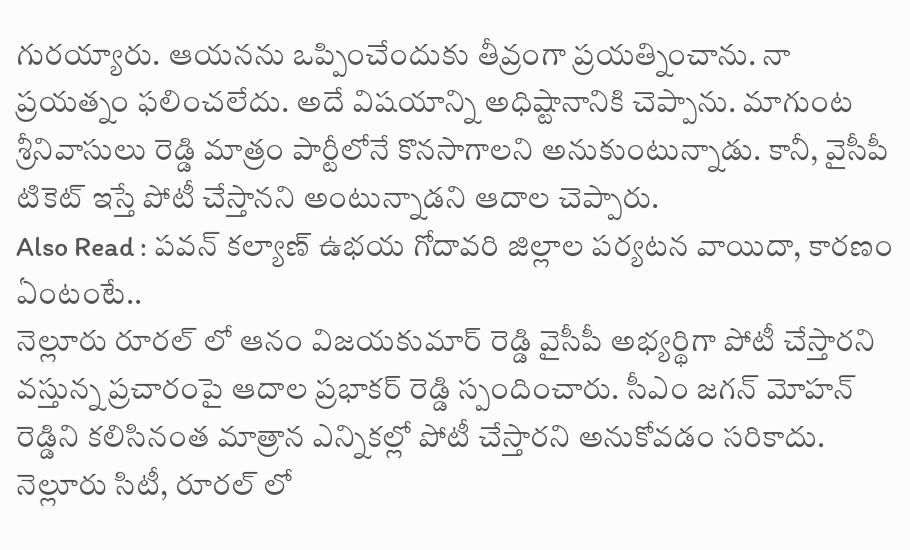గురయ్యారు. ఆయనను ఒప్పించేందుకు తీవ్రంగా ప్రయత్నించాను. నా ప్రయత్నం ఫలించలేదు. అదే విషయాన్ని అధిష్టానానికి చెప్పాను. మాగుంట శ్రీనివాసులు రెడ్డి మాత్రం పార్టీలోనే కొనసాగాలని అనుకుంటున్నాడు. కానీ, వైసీపీ టికెట్ ఇస్తే పోటీ చేస్తానని అంటున్నాడని ఆదాల చెప్పారు.
Also Read : పవన్ కల్యాణ్ ఉభయ గోదావరి జిల్లాల పర్యటన వాయిదా, కారణం ఏంటంటే..
నెల్లూరు రూరల్ లో ఆనం విజయకుమార్ రెడ్డి వైసీపీ అభ్యర్థిగా పోటీ చేస్తారని వస్తున్న ప్రచారంపై ఆదాల ప్రభాకర్ రెడ్డి స్పందించారు. సీఎం జగన్ మోహన్ రెడ్డిని కలిసినంత మాత్రాన ఎన్నికల్లో పోటీ చేస్తారని అనుకోవడం సరికాదు. నెల్లూరు సిటీ, రూరల్ లో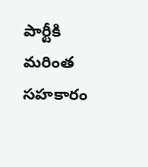పార్టీకి మరింత సహకారం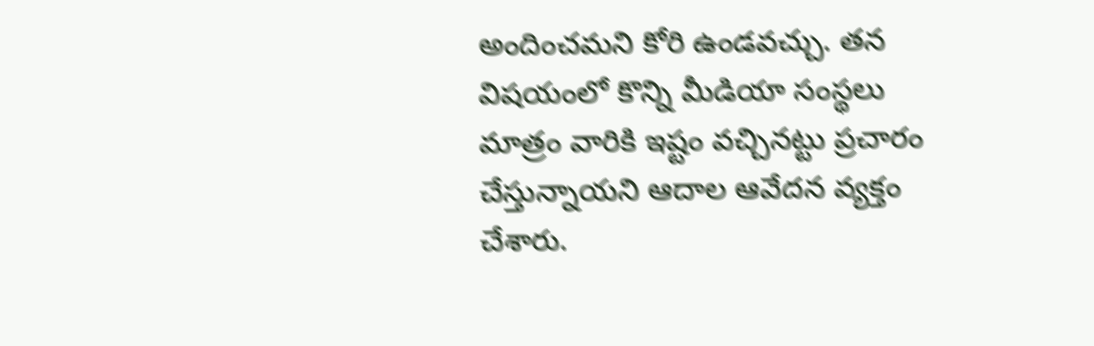అందించమని కోరి ఉండవచ్చు. తన విషయంలో కొన్ని మీడియా సంస్థలు మాత్రం వారికి ఇష్టం వచ్చినట్టు ప్రచారం చేస్తున్నాయని ఆదాల ఆవేదన వ్యక్తం చేశారు.